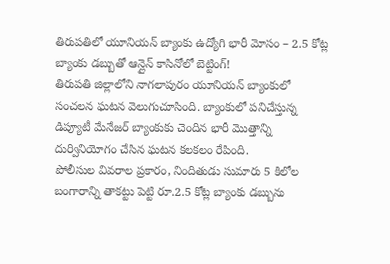తిరుపతిలో యూనియన్ బ్యాంకు ఉద్యోగి భారీ మోసం – 2.5 కోట్ల బ్యాంకు డబ్బుతో ఆన్లైన్ కాసినోలో బెట్టింగ్!
తిరుపతి జిల్లాలోని నాగలాపురం యూనియన్ బ్యాంకులో సంచలన ఘటన వెలుగుచూసింది. బ్యాంకులో పనిచేస్తున్న డిప్యూటీ మేనేజర్ బ్యాంకుకు చెందిన భారీ మొత్తాన్ని దుర్వినియోగం చేసిన ఘటన కలకలం రేపింది.
పోలీసుల వివరాల ప్రకారం, నిందితుడు సుమారు 5 కిలోల బంగారాన్ని తాకట్టు పెట్టి రూ.2.5 కోట్ల బ్యాంకు డబ్బును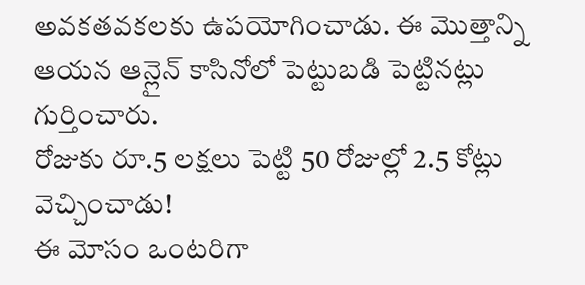అవకతవకలకు ఉపయోగించాడు. ఈ మొత్తాన్ని ఆయన ఆన్లైన్ కాసినోలో పెట్టుబడి పెట్టినట్లు గుర్తించారు.
రోజుకు రూ.5 లక్షలు పెట్టి 50 రోజుల్లో 2.5 కోట్లు వెచ్చించాడు!
ఈ మోసం ఒంటరిగా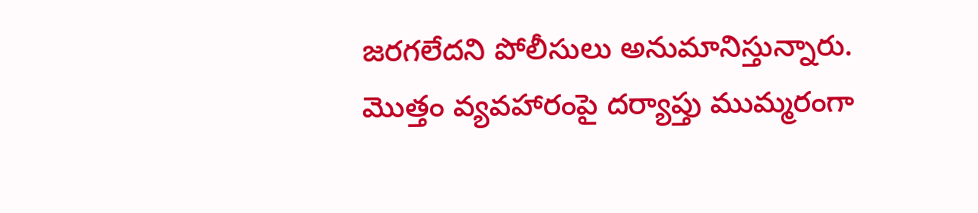జరగలేదని పోలీసులు అనుమానిస్తున్నారు. మొత్తం వ్యవహారంపై దర్యాప్తు ముమ్మరంగా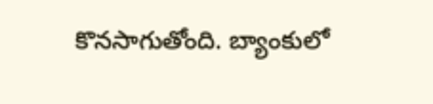కొనసాగుతోంది. బ్యాంకులో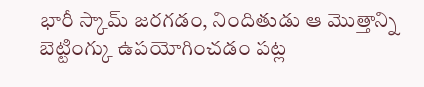భారీ స్కామ్ జరగడం, నిందితుడు ఆ మొత్తాన్ని బెట్టింగ్కు ఉపయోగించడం పట్ల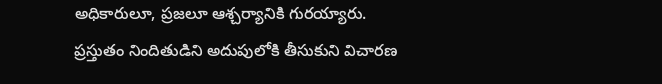అధికారులూ, ప్రజలూ ఆశ్చర్యానికి గురయ్యారు.
ప్రస్తుతం నిందితుడిని అదుపులోకి తీసుకుని విచారణ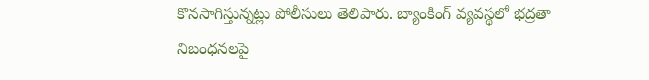కొనసాగిస్తున్నట్లు పోలీసులు తెలిపారు. బ్యాంకింగ్ వ్యవస్థలో భద్రతా నిబంధనలపై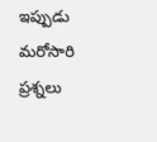ఇప్పుడు మరోసారి ప్రశ్నలు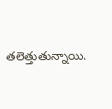తలెత్తుతున్నాయి.